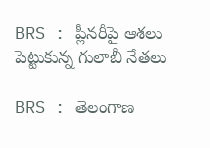BRS : ప్లీనరీపై ఆశలు పెట్టుకున్న గులాబీ నేతలు

BRS : తెలంగాణ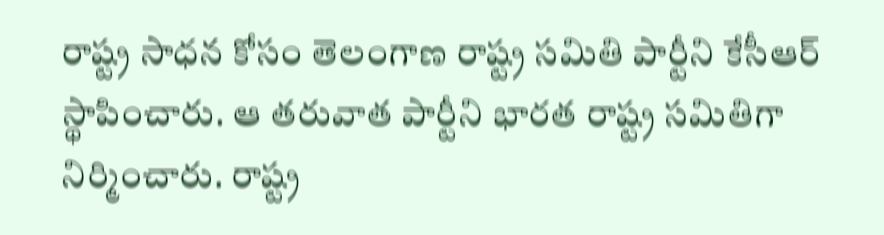రాష్ట్ర సాధన కోసం తెలంగాణ రాష్ట్ర సమితి పార్టీని కేసీఆర్ స్థాపించారు. ఆ తరువాత పార్టీని భారత రాష్ట్ర సమితిగా నిర్మించారు. రాష్ట్ర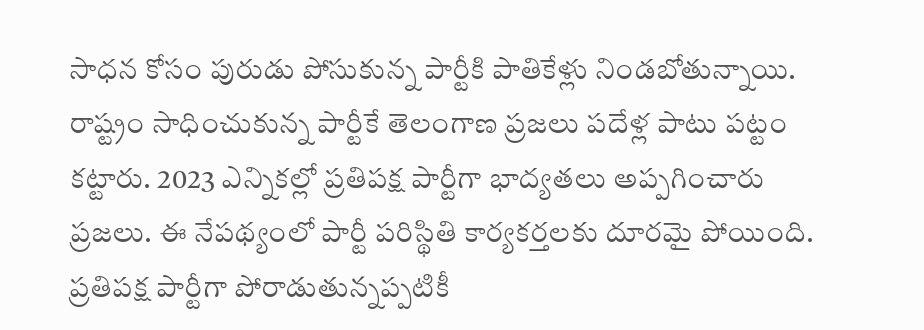సాధన కోసం పురుడు పోసుకున్న పార్టీకి పాతికేళ్లు నిండబోతున్నాయి. రాష్ట్రం సాధించుకున్న పార్టీకే తెలంగాణ ప్రజలు పదేళ్ల పాటు పట్టం కట్టారు. 2023 ఎన్నికల్లో ప్రతిపక్ష పార్టీగా భాద్యతలు అప్పగించారు ప్రజలు. ఈ నేపథ్యంలో పార్టీ పరిస్థితి కార్యకర్తలకు దూరమై పోయింది. ప్రతిపక్ష పార్టీగా పోరాడుతున్నప్పటికీ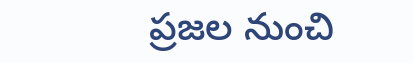ప్రజల నుంచి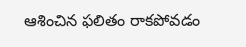ఆశించిన ఫలితం రాకపోవడం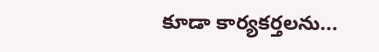కూడా కార్యకర్తలను...